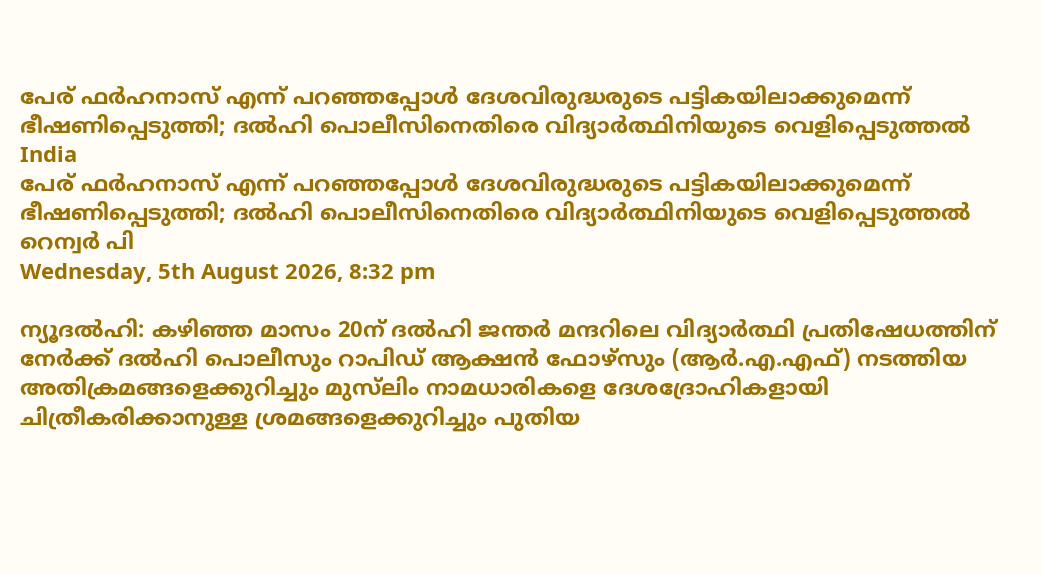പേര് ഫര്‍ഹനാസ് എന്ന് പറഞ്ഞപ്പോള്‍ ദേശവിരുദ്ധരുടെ പട്ടികയിലാക്കുമെന്ന് ഭീഷണിപ്പെടുത്തി; ദല്‍ഹി പൊലീസിനെതിരെ വിദ്യാര്‍ത്ഥിനിയുടെ വെളിപ്പെടുത്തല്‍
India
പേര് ഫര്‍ഹനാസ് എന്ന് പറഞ്ഞപ്പോള്‍ ദേശവിരുദ്ധരുടെ പട്ടികയിലാക്കുമെന്ന് ഭീഷണിപ്പെടുത്തി; ദല്‍ഹി പൊലീസിനെതിരെ വിദ്യാര്‍ത്ഥിനിയുടെ വെളിപ്പെടുത്തല്‍
റെന്വര്‍ പി
Wednesday, 5th August 2026, 8:32 pm

ന്യൂദല്‍ഹി: കഴിഞ്ഞ മാസം 20ന് ദല്‍ഹി ജന്തര്‍ മന്ദറിലെ വിദ്യാര്‍ത്ഥി പ്രതിഷേധത്തിന് നേര്‍ക്ക് ദല്‍ഹി പൊലീസും റാപിഡ് ആക്ഷന്‍ ഫോഴ്‌സും (ആര്‍.എ.എഫ്) നടത്തിയ അതിക്രമങ്ങളെക്കുറിച്ചും മുസ്‌ലിം നാമധാരികളെ ദേശദ്രോഹികളായി ചിത്രീകരിക്കാനുള്ള ശ്രമങ്ങളെക്കുറിച്ചും പുതിയ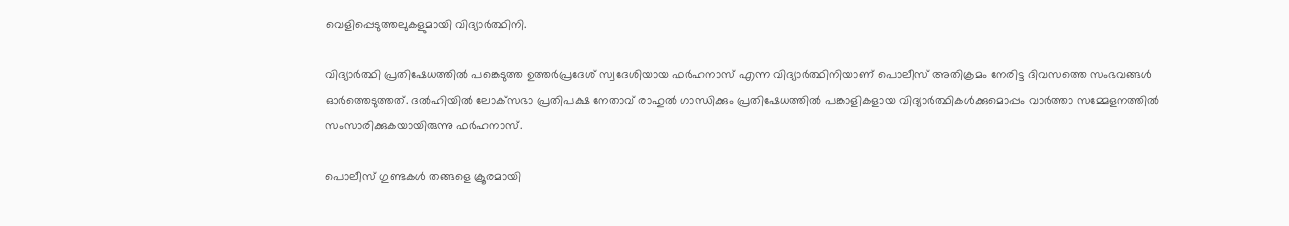വെളിപ്പെടുത്തലുകളുമായി വിദ്യാര്‍ത്ഥിനി.

വിദ്യാര്‍ത്ഥി പ്രതിഷേധത്തില്‍ പങ്കെടുത്ത ഉത്തര്‍പ്രദേശ് സ്വദേശിയായ ഫര്‍ഹനാസ് എന്ന വിദ്യാര്‍ത്ഥിനിയാണ് പൊലീസ് അതിക്രമം നേരിട്ട ദിവസത്തെ സംഭവങ്ങള്‍ ഓര്‍ത്തെടുത്തത്. ദല്‍ഹിയില്‍ ലോക്‌സഭാ പ്രതിപക്ഷ നേതാവ് രാഹുല്‍ ഗാന്ധിക്കും പ്രതിഷേധത്തില്‍ പങ്കാളികളായ വിദ്യാര്‍ത്ഥികള്‍ക്കുമൊപ്പം വാര്‍ത്താ സമ്മേളനത്തില്‍ സംസാരിക്കുകയായിരുന്നു ഫര്‍ഹനാസ്.

പൊലീസ് ഗുണ്ടകള്‍ തങ്ങളെ ക്രൂരമായി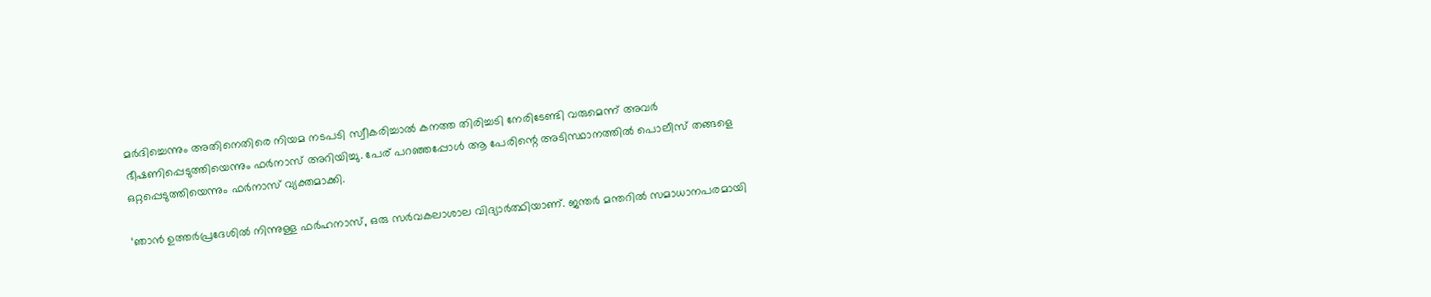മര്‍ദിച്ചെന്നും അതിനെതിരെ നിയമ നടപടി സ്വീകരിച്ചാല്‍ കനത്ത തിരിച്ചടി നേരിടേണ്ടി വരുമെന്ന് അവര്‍ ഭീഷണിപ്പെടുത്തിയെന്നും ഫര്‍നാസ് അറിയിച്ചു. പേര് പറഞ്ഞപ്പോള്‍ ആ പേരിന്റെ അടിസ്ഥാനത്തില്‍ പൊലീസ് തങ്ങളെ ഒറ്റപ്പെടുത്തിയെന്നും ഫര്‍നാസ് വ്യക്തമാക്കി.

‘ഞാന്‍ ഉത്തര്‍പ്രദേശില്‍ നിന്നുള്ള ഫര്‍ഹനാസ്, ഒരു സര്‍വകലാശാല വിദ്യാര്‍ത്ഥിയാണ്. ജന്തര്‍ മന്തറില്‍ സമാധാനപരമായി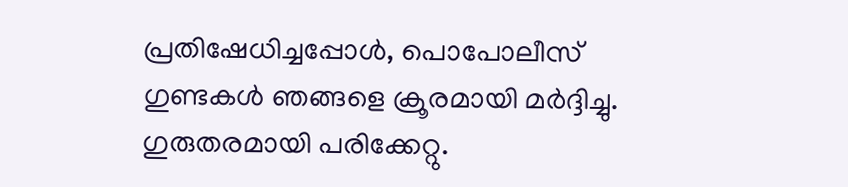പ്രതിഷേധിച്ചപ്പോള്‍, പൊപോലീസ് ഗുണ്ടകള്‍ ഞങ്ങളെ ക്രൂരമായി മര്‍ദ്ദിച്ചു. ഗുരുതരമായി പരിക്കേറ്റു.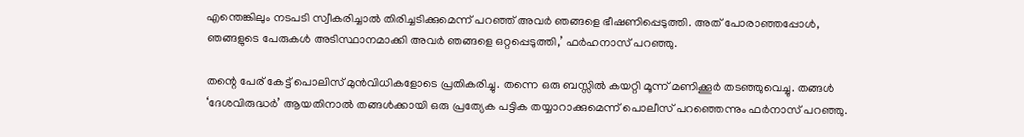എന്തെങ്കിലും നടപടി സ്വീകരിച്ചാല്‍ തിരിച്ചടിക്കുമെന്ന് പറഞ്ഞ് അവര്‍ ഞങ്ങളെ ഭീഷണിപ്പെടുത്തി. അത് പോരാഞ്ഞപ്പോള്‍, ഞങ്ങളുടെ പേരുകള്‍ അടിസ്ഥാനമാക്കി അവര്‍ ഞങ്ങളെ ഒറ്റപ്പെടുത്തി,’ ഫര്‍ഹനാസ് പറഞ്ഞു.

തന്റെ പേര് കേട്ട് പൊലിസ് മുന്‍വിധികളോടെ പ്രതികരിച്ചു. തന്നെ ഒരു ബസ്സില്‍ കയറ്റി മൂന്ന് മണിക്കൂര്‍ തടഞ്ഞുവെച്ചു. തങ്ങള്‍ ‘ദേശവിരുദ്ധര്‍’ ആയതിനാല്‍ തങ്ങള്‍ക്കായി ഒരു പ്രത്യേക പട്ടിക തയ്യാറാക്കുമെന്ന് പൊലീസ് പറഞ്ഞെന്നും ഫര്‍നാസ് പറഞ്ഞു.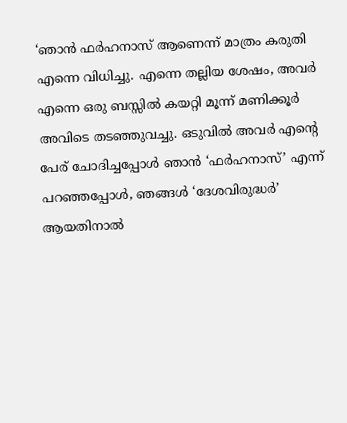‘ഞാന്‍ ഫര്‍ഹനാസ് ആണെന്ന് മാത്രം കരുതി എന്നെ വിധിച്ചു. എന്നെ തല്ലിയ ശേഷം, അവര്‍ എന്നെ ഒരു ബസ്സില്‍ കയറ്റി മൂന്ന് മണിക്കൂര്‍ അവിടെ തടഞ്ഞുവച്ചു. ഒടുവില്‍ അവര്‍ എന്റെ പേര് ചോദിച്ചപ്പോള്‍ ഞാന്‍ ‘ഫര്‍ഹനാസ്’ എന്ന് പറഞ്ഞപ്പോള്‍, ഞങ്ങള്‍ ‘ദേശവിരുദ്ധര്‍’ ആയതിനാല്‍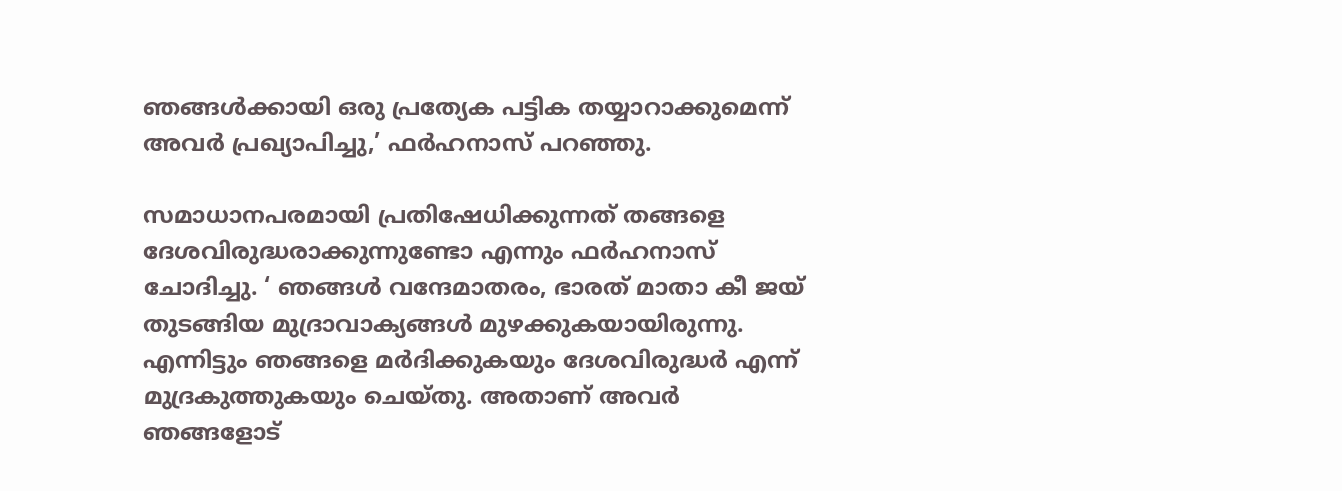ഞങ്ങള്‍ക്കായി ഒരു പ്രത്യേക പട്ടിക തയ്യാറാക്കുമെന്ന് അവര്‍ പ്രഖ്യാപിച്ചു,’ ഫര്‍ഹനാസ് പറഞ്ഞു.

സമാധാനപരമായി പ്രതിഷേധിക്കുന്നത് തങ്ങളെ ദേശവിരുദ്ധരാക്കുന്നുണ്ടോ എന്നും ഫര്‍ഹനാസ് ചോദിച്ചു. ‘ ഞങ്ങള്‍ വന്ദേമാതരം, ഭാരത് മാതാ കീ ജയ് തുടങ്ങിയ മുദ്രാവാക്യങ്ങള്‍ മുഴക്കുകയായിരുന്നു. എന്നിട്ടും ഞങ്ങളെ മര്‍ദിക്കുകയും ദേശവിരുദ്ധര്‍ എന്ന് മുദ്രകുത്തുകയും ചെയ്തു. അതാണ് അവര്‍ ഞങ്ങളോട്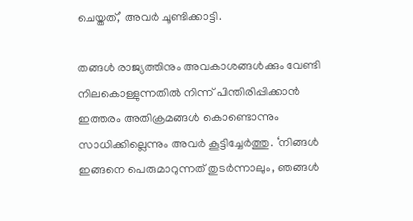ചെയ്തത്,’ അവര്‍ ചൂണ്ടിക്കാട്ടി.

തങ്ങള്‍ രാജ്യത്തിനും അവകാശങ്ങള്‍ക്കും വേണ്ടി നിലകൊള്ളുന്നതില്‍ നിന്ന് പിന്തിരിപ്പിക്കാന്‍ ഇത്തരം അതിക്രമങ്ങള്‍ കൊണ്ടൊന്നും സാധിക്കില്ലെന്നും അവര്‍ കൂട്ടിച്ചേര്‍ത്തു. ‘നിങ്ങള്‍ ഇങ്ങനെ പെരുമാറുന്നത് തുടര്‍ന്നാലും, ഞങ്ങള്‍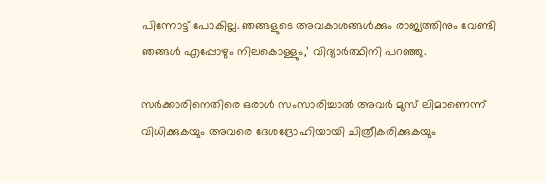പിന്നോട്ട് പോകില്ല. ഞങ്ങളുടെ അവകാശങ്ങള്‍ക്കും രാജ്യത്തിനും വേണ്ടി ഞങ്ങള്‍ എപ്പോഴും നിലകൊള്ളും,’ വിദ്യാര്‍ത്ഥിനി പറഞ്ഞു.

സര്‍ക്കാരിനെതിരെ ഒരാള്‍ സംസാരിച്ചാല്‍ അവര്‍ മുസ് ലിമാണെന്ന് വിധിക്കുകയും അവരെ ദേശദ്രോഹിയായി ചിത്രീകരിക്കുകയും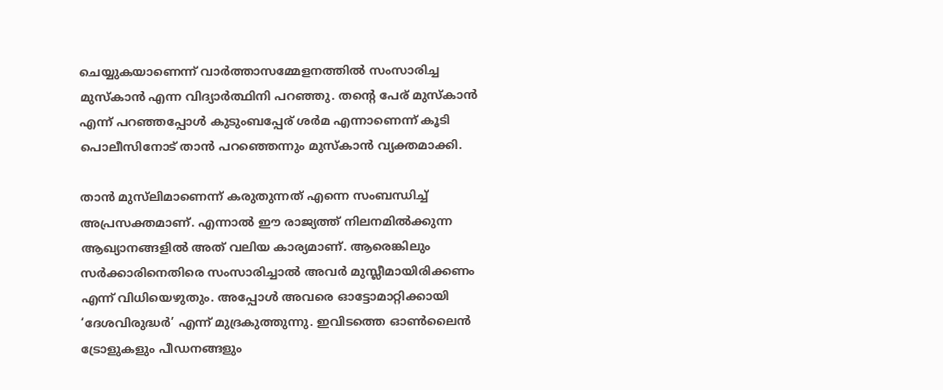ചെയ്യുകയാണെന്ന് വാര്‍ത്താസമ്മേളനത്തില്‍ സംസാരിച്ച മുസ്‌കാന്‍ എന്ന വിദ്യാര്‍ത്ഥിനി പറഞ്ഞു. തന്റെ പേര് മുസ്‌കാന്‍ എന്ന് പറഞ്ഞപ്പോള്‍ കുടുംബപ്പേര് ശര്‍മ എന്നാണെന്ന് കൂടി പൊലീസിനോട് താന്‍ പറഞ്ഞെന്നും മുസ്‌കാന്‍ വ്യക്തമാക്കി.

താന്‍ മുസ്‌ലിമാണെന്ന് കരുതുന്നത് എന്നെ സംബന്ധിച്ച് അപ്രസക്തമാണ്. എന്നാല്‍ ഈ രാജ്യത്ത് നിലനമില്‍ക്കുന്ന ആഖ്യാനങ്ങളില്‍ അത് വലിയ കാര്യമാണ്. ആരെങ്കിലും സര്‍ക്കാരിനെതിരെ സംസാരിച്ചാല്‍ അവര്‍ മുസ്ലീമായിരിക്കണം എന്ന് വിധിയെഴുതും. അപ്പോള്‍ അവരെ ഓട്ടോമാറ്റിക്കായി ‘ദേശവിരുദ്ധര്‍’ എന്ന് മുദ്രകുത്തുന്നു. ഇവിടത്തെ ഓണ്‍ലൈന്‍ ട്രോളുകളും പീഡനങ്ങളും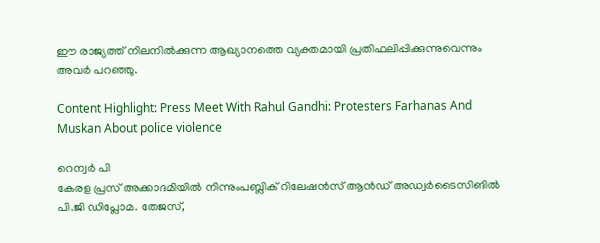ഈ രാജ്യത്ത് നിലനില്‍ക്കുന്ന ആഖ്യാനത്തെ വ്യക്തമായി പ്രതിഫലിപ്പിക്കുന്നുവെന്നും അവര്‍ പറഞ്ഞു.

Content Highlight: Press Meet With Rahul Gandhi: Protesters Farhanas And Muskan About police violence

റെന്വര്‍ പി
കേരള പ്രസ് അക്കാദമിയില്‍ നിന്നുംപബ്ലിക് റിലേഷന്‍സ് ആന്‍ഡ് അഡ്വര്‍ടൈസിങില്‍ പി.ജി ഡിപ്ലോമ. തേജസ്,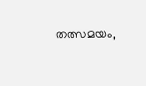തത്സമയം,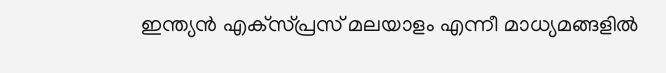ഇന്ത്യന്‍ എക്‌സ്പ്രസ് മലയാളം എന്നീ മാധ്യമങ്ങളില്‍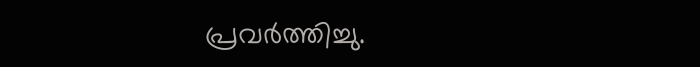പ്രവര്‍ത്തിച്ചു.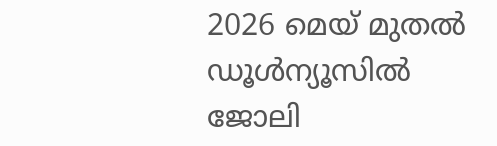2026 മെയ് മുതല്‍ ഡൂള്‍ന്യൂസില്‍ ജോലി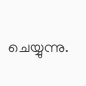ചെയ്യുന്നു.